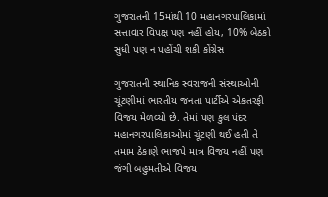ગુજરાતની 15માંથી 10 મહાનગરપાલિકામાં સત્તાવાર વિપક્ષ પણ નહીં હોય, 10% બેઠકો સુધી પણ ન પહોંચી શકી કોંગ્રેસ

ગુજરાતની સ્થાનિક સ્વરાજની સંસ્થાઓની ચૂંટણીમાં ભારતીય જનતા પાર્ટીએ એકતરફી વિજય મેળવ્યો છે. તેમાં પણ કુલ પંદર મહાનગરપાલિકાઓમાં ચૂંટણી થઈ હતી તે તમામ ઠેકાણે ભાજપે માત્ર વિજય નહીં પણ જંગી બહુમતીએ વિજય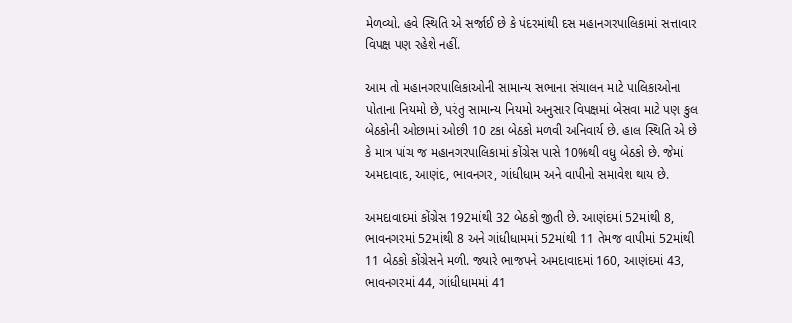મેળવ્યો. હવે સ્થિતિ એ સર્જાઈ છે કે પંદરમાંથી દસ મહાનગરપાલિકામાં સત્તાવાર વિપક્ષ પણ રહેશે નહીં.

આમ તો મહાનગરપાલિકાઓની સામાન્ય સભાના સંચાલન માટે પાલિકાઓના પોતાના નિયમો છે, પરંતુ સામાન્ય નિયમો અનુસાર વિપક્ષમાં બેસવા માટે પણ કુલ બેઠકોની ઓછામાં ઓછી 10 ટકા બેઠકો મળવી અનિવાર્ય છે. હાલ સ્થિતિ એ છે કે માત્ર પાંચ જ મહાનગરપાલિકામાં કોંગ્રેસ પાસે 10%થી વધુ બેઠકો છે. જેમાં અમદાવાદ, આણંદ, ભાવનગર, ગાંધીધામ અને વાપીનો સમાવેશ થાય છે.

અમદાવાદમાં કોંગ્રેસ 192માંથી 32 બેઠકો જીતી છે. આણંદમાં 52માંથી 8, ભાવનગરમાં 52માંથી 8 અને ગાંધીધામમાં 52માંથી 11 તેમજ વાપીમાં 52માંથી 11 બેઠકો કોંગ્રેસને મળી. જ્યારે ભાજપને અમદાવાદમાં 160, આણંદમાં 43, ભાવનગરમાં 44, ગાંધીધામમાં 41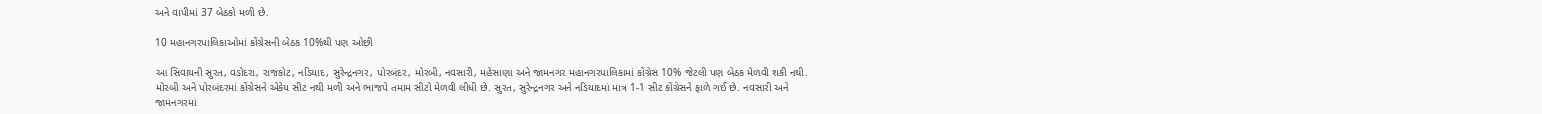અને વાપીમાં 37 બેઠકો મળી છે.

10 મહાનગરપાલિકાઓમાં કોંગ્રેસની બેઠક 10%થી પણ ઓછી

આ સિવાયની સુરત, વડોદરા, રાજકોટ, નડિયાદ, સુરેન્દ્રનગર, પોરબંદર, મોરબી, નવસારી, મહેસાણા અને જામનગર મહાનગરપાલિકામાં કોંગ્રેસ 10% જેટલી પણ બેઠક મેળવી શકી નથી. મોરબી અને પોરબંદરમાં કોંગ્રેસને એકેય સીટ નથી મળી અને ભાજપે તમામ સીટો મેળવી લીધી છે. સુરત, સુરેન્દ્રનગર અને નડિયાદમાં માત્ર 1-1 સીટ કોંગ્રેસને ફાળે ગઈ છે. નવસારી અને જામનગરમાં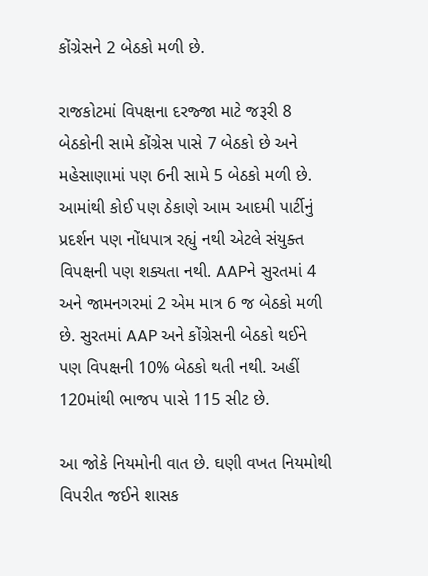કોંગ્રેસને 2 બેઠકો મળી છે.

રાજકોટમાં વિપક્ષના દરજ્જા માટે જરૂરી 8 બેઠકોની સામે કોંગ્રેસ પાસે 7 બેઠકો છે અને મહેસાણામાં પણ 6ની સામે 5 બેઠકો મળી છે. આમાંથી કોઈ પણ ઠેકાણે આમ આદમી પાર્ટીનું પ્રદર્શન પણ નોંધપાત્ર રહ્યું નથી એટલે સંયુક્ત વિપક્ષની પણ શક્યતા નથી. AAPને સુરતમાં 4 અને જામનગરમાં 2 એમ માત્ર 6 જ બેઠકો મળી છે. સુરતમાં AAP અને કોંગ્રેસની બેઠકો થઈને પણ વિપક્ષની 10% બેઠકો થતી નથી. અહીં 120માંથી ભાજપ પાસે 115 સીટ છે.

આ જોકે નિયમોની વાત છે. ઘણી વખત નિયમોથી વિપરીત જઈને શાસક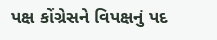પક્ષ કોંગ્રેસને વિપક્ષનું પદ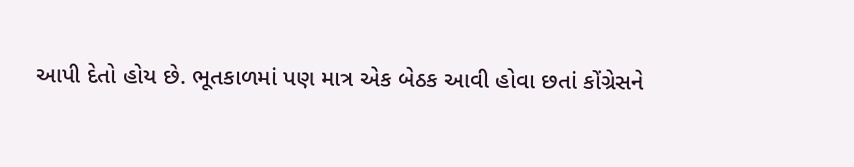આપી દેતો હોય છે. ભૂતકાળમાં પણ માત્ર એક બેઠક આવી હોવા છતાં કોંગ્રેસને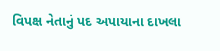વિપક્ષ નેતાનું પદ અપાયાના દાખલા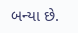બન્યા છે.